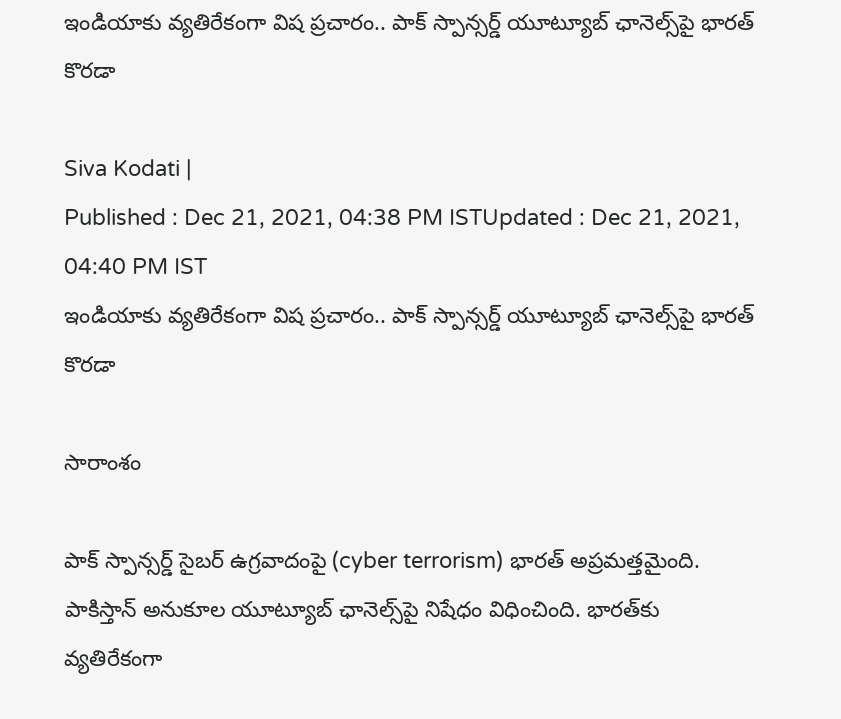ఇండియాకు వ్యతిరేకంగా విష ప్రచారం.. పాక్ స్పాన్సర్డ్ యూట్యూబ్ ఛానెల్స్‌పై భారత్ కొరడా

Siva Kodati |
Published : Dec 21, 2021, 04:38 PM ISTUpdated : Dec 21, 2021, 04:40 PM IST
ఇండియాకు వ్యతిరేకంగా విష ప్రచారం.. పాక్ స్పాన్సర్డ్ యూట్యూబ్ ఛానెల్స్‌పై భారత్ కొరడా

సారాంశం

పాక్ స్పాన్సర్డ్ సైబర్ ఉగ్రవాదంపై (cyber terrorism) భారత్ అప్రమత్తమైంది. పాకిస్తాన్ అనుకూల యూట్యూబ్ ఛానెల్స్‌పై నిషేధం విధించింది. భారత్‌కు వ్యతిరేకంగా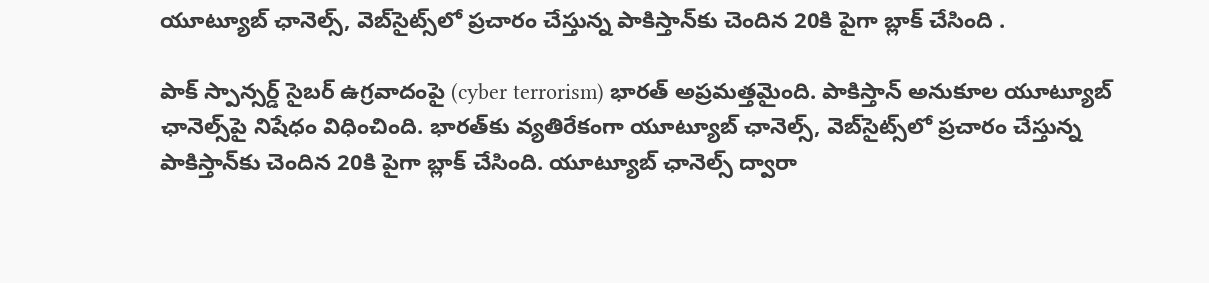యూట్యూబ్ ఛానెల్స్, వెబ్‌సైట్స్‌లో ప్రచారం చేస్తున్న పాకిస్తాన్‌కు చెందిన 20కి పైగా బ్లాక్ చేసింది .

పాక్ స్పాన్సర్డ్ సైబర్ ఉగ్రవాదంపై (cyber terrorism) భారత్ అప్రమత్తమైంది. పాకిస్తాన్ అనుకూల యూట్యూబ్ ఛానెల్స్‌పై నిషేధం విధించింది. భారత్‌కు వ్యతిరేకంగా యూట్యూబ్ ఛానెల్స్, వెబ్‌సైట్స్‌లో ప్రచారం చేస్తున్న పాకిస్తాన్‌కు చెందిన 20కి పైగా బ్లాక్ చేసింది. యూట్యూబ్ ఛానెల్స్ ద్వారా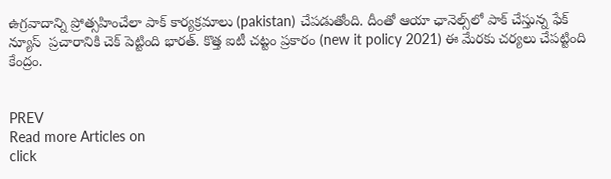ఉగ్రవాదాన్ని ప్రోత్సహించేలా పాక్ కార్యక్రమాలు (pakistan) చేపడుతోంది. దీంతో ఆయా ఛానెల్స్‌లో పాక్ చేస్తున్న ఫేక్ న్యూస్  ప్రచారానికి చెక్ పెట్టింది భారత్. కొత్త ఐటీ చట్టం ప్రకారం (new it policy 2021) ఈ మేరకు చర్యలు చేపట్టింది కేంద్రం.


PREV
Read more Articles on
click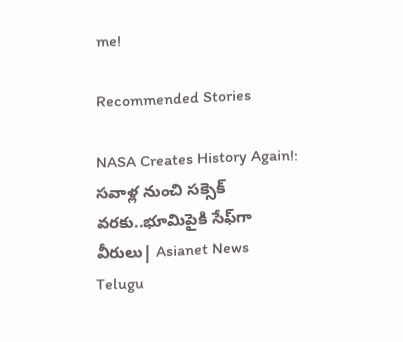me!

Recommended Stories

NASA Creates History Again!: సవాళ్ల నుంచి సక్సెక్ వరకు..భూమిపైకి సేఫ్‍గా వీరులు| Asianet News Telugu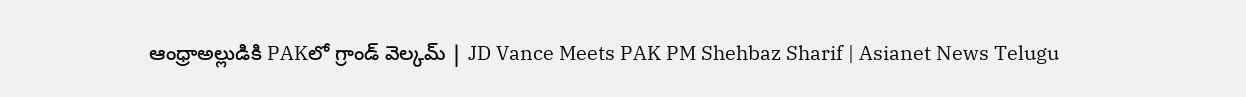ఆంధ్రాఅల్లుడికి PAKలో గ్రాండ్‌ వెల్కమ్‌ | JD Vance Meets PAK PM Shehbaz Sharif | Asianet News Telugu